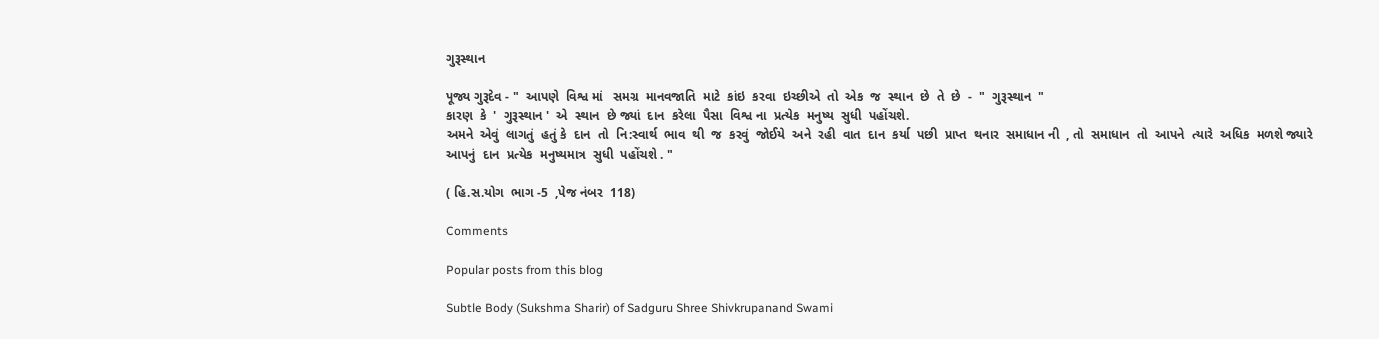ગુરૂસ્થાન

પૂજ્ય ગુરૂદેવ - "  આપણે  વિશ્વ માં   સમગ્ર  માનવજાતિ  માટે  કાંઇ  કરવા  ઇચ્છીએ  તો  એક  જ  સ્થાન  છે  તે  છે  -  "  ગુરૂસ્થાન  "
કારણ  કે  '  ગુરૂસ્થાન '  એ  સ્થાન  છે જ્યાં  દાન  કરેલા  પૈસા  વિશ્વ ના  પ્રત્યેક  મનુષ્ય  સુધી  પહોંચશે.
અમને  એવું  લાગતું  હતું કે  દાન  તો  નિ:સ્વાર્થ  ભાવ  થી  જ  કરવું  જોઈયે  અને  રહી  વાત  દાન  કર્યા  પછી  પ્રાપ્ત  થનાર  સમાધાન ની  , તો  સમાધાન  તો  આપને  ત્યારે  અધિક  મળશે જ્યારે  આપનું  દાન  પ્રત્યેક  મનુષ્યમાત્ર  સુધી  પહોંચશે . "

( હિ.સ.યોગ  ભાગ -5  ,પેજ નંબર  118)

Comments

Popular posts from this blog

Subtle Body (Sukshma Sharir) of Sadguru Shree Shivkrupanand Swami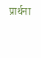प्रार्थना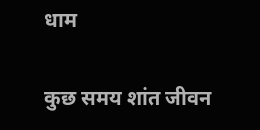धाम

कुछ समय शांत जीवन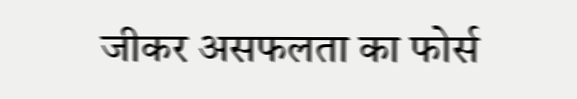जीकर असफलता का फोर्स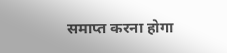समाप्त करना होगा